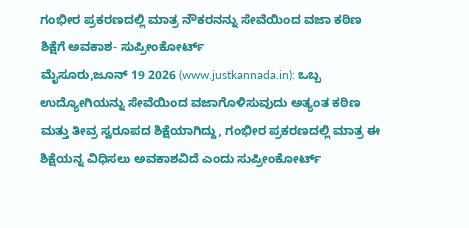ಗಂಭೀರ ಪ್ರಕರಣದಲ್ಲಿ ಮಾತ್ರ ನೌಕರನನ್ನು ಸೇವೆಯಿಂದ ವಜಾ ಕಠಿಣ ಶಿಕ್ಷೆಗೆ ಅವಕಾಶ- ಸುಪ್ರೀಂಕೋರ್ಟ್
ಮೈಸೂರು,ಜೂನ್ 19 2026 (www.justkannada.in): ಒಬ್ಬ ಉದ್ಯೋಗಿಯನ್ನು ಸೇವೆಯಿಂದ ವಜಾಗೊಳಿಸುವುದು ಅತ್ಯಂತ ಕಠಿಣ ಮತ್ತು ತೀವ್ರ ಸ್ವರೂಪದ ಶಿಕ್ಷೆಯಾಗಿದ್ದು, ಗಂಭೀರ ಪ್ರಕರಣದಲ್ಲಿ ಮಾತ್ರ ಈ ಶಿಕ್ಷೆಯನ್ನ ವಿಧಿಸಲು ಅವಕಾಶವಿದೆ ಎಂದು ಸುಪ್ರೀಂಕೋರ್ಟ್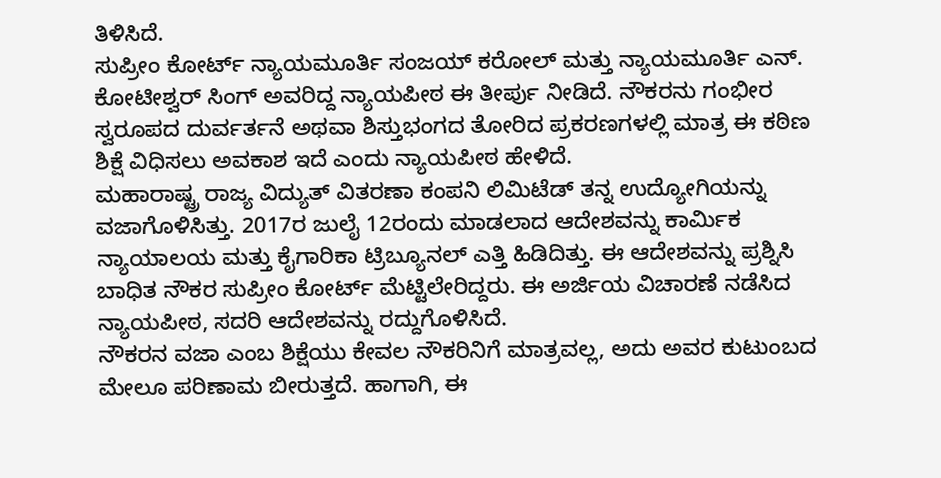ತಿಳಿಸಿದೆ.
ಸುಪ್ರೀಂ ಕೋರ್ಟ್ ನ್ಯಾಯಮೂರ್ತಿ ಸಂಜಯ್ ಕರೋಲ್ ಮತ್ತು ನ್ಯಾಯಮೂರ್ತಿ ಎನ್. ಕೋಟೀಶ್ವರ್ ಸಿಂಗ್ ಅವರಿದ್ದ ನ್ಯಾಯಪೀಠ ಈ ತೀರ್ಪು ನೀಡಿದೆ. ನೌಕರನು ಗಂಭೀರ ಸ್ವರೂಪದ ದುರ್ವರ್ತನೆ ಅಥವಾ ಶಿಸ್ತುಭಂಗದ ತೋರಿದ ಪ್ರಕರಣಗಳಲ್ಲಿ ಮಾತ್ರ ಈ ಕಠಿಣ ಶಿಕ್ಷೆ ವಿಧಿಸಲು ಅವಕಾಶ ಇದೆ ಎಂದು ನ್ಯಾಯಪೀಠ ಹೇಳಿದೆ.
ಮಹಾರಾಷ್ಟ್ರ ರಾಜ್ಯ ವಿದ್ಯುತ್ ವಿತರಣಾ ಕಂಪನಿ ಲಿಮಿಟೆಡ್ ತನ್ನ ಉದ್ಯೋಗಿಯನ್ನು ವಜಾಗೊಳಿಸಿತ್ತು. 2017ರ ಜುಲೈ 12ರಂದು ಮಾಡಲಾದ ಆದೇಶವನ್ನು ಕಾರ್ಮಿಕ ನ್ಯಾಯಾಲಯ ಮತ್ತು ಕೈಗಾರಿಕಾ ಟ್ರಿಬ್ಯೂನಲ್ ಎತ್ತಿ ಹಿಡಿದಿತ್ತು. ಈ ಆದೇಶವನ್ನು ಪ್ರಶ್ನಿಸಿ ಬಾಧಿತ ನೌಕರ ಸುಪ್ರೀಂ ಕೋರ್ಟ್ ಮೆಟ್ಟಿಲೇರಿದ್ದರು. ಈ ಅರ್ಜಿಯ ವಿಚಾರಣೆ ನಡೆಸಿದ ನ್ಯಾಯಪೀಠ, ಸದರಿ ಆದೇಶವನ್ನು ರದ್ದುಗೊಳಿಸಿದೆ.
ನೌಕರನ ವಜಾ ಎಂಬ ಶಿಕ್ಷೆಯು ಕೇವಲ ನೌಕರಿನಿಗೆ ಮಾತ್ರವಲ್ಲ, ಅದು ಅವರ ಕುಟುಂಬದ ಮೇಲೂ ಪರಿಣಾಮ ಬೀರುತ್ತದೆ. ಹಾಗಾಗಿ, ಈ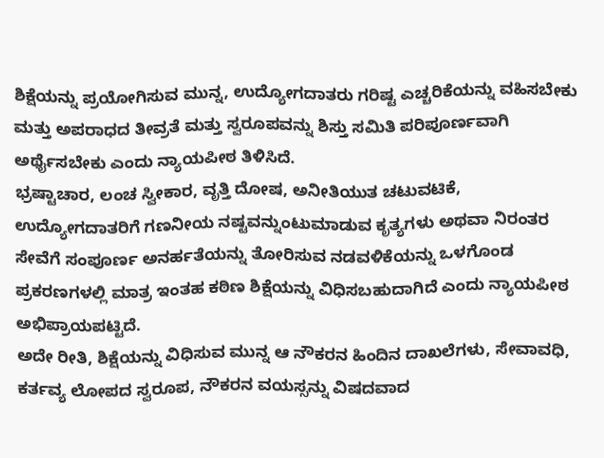ಶಿಕ್ಷೆಯನ್ನು ಪ್ರಯೋಗಿಸುವ ಮುನ್ನ, ಉದ್ಯೋಗದಾತರು ಗರಿಷ್ಟ ಎಚ್ಚರಿಕೆಯನ್ನು ವಹಿಸಬೇಕು ಮತ್ತು ಅಪರಾಧದ ತೀವ್ರತೆ ಮತ್ತು ಸ್ವರೂಪವನ್ನು ಶಿಸ್ತು ಸಮಿತಿ ಪರಿಪೂರ್ಣವಾಗಿ ಅರ್ಥೈಸಬೇಕು ಎಂದು ನ್ಯಾಯಪೀಠ ತಿಳಿಸಿದೆ.
ಭ್ರಷ್ಟಾಚಾರ, ಲಂಚ ಸ್ವೀಕಾರ, ವೃತ್ತಿ ದೋಷ, ಅನೀತಿಯುತ ಚಟುವಟಿಕೆ, ಉದ್ಯೋಗದಾತರಿಗೆ ಗಣನೀಯ ನಷ್ಟವನ್ನುಂಟುಮಾಡುವ ಕೃತ್ಯಗಳು ಅಥವಾ ನಿರಂತರ ಸೇವೆಗೆ ಸಂಪೂರ್ಣ ಅನರ್ಹತೆಯನ್ನು ತೋರಿಸುವ ನಡವಳಿಕೆಯನ್ನು ಒಳಗೊಂಡ ಪ್ರಕರಣಗಳಲ್ಲಿ ಮಾತ್ರ ಇಂತಹ ಕಠಿಣ ಶಿಕ್ಷೆಯನ್ನು ವಿಧಿಸಬಹುದಾಗಿದೆ ಎಂದು ನ್ಯಾಯಪೀಠ ಅಭಿಪ್ರಾಯಪಟ್ಟಿದೆ.
ಅದೇ ರೀತಿ, ಶಿಕ್ಷೆಯನ್ನು ವಿಧಿಸುವ ಮುನ್ನ ಆ ನೌಕರನ ಹಿಂದಿನ ದಾಖಲೆಗಳು, ಸೇವಾವಧಿ, ಕರ್ತವ್ಯ ಲೋಪದ ಸ್ವರೂಪ, ನೌಕರನ ವಯಸ್ಸನ್ನು ವಿಷದವಾದ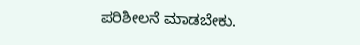ಪರಿಶೀಲನೆ ಮಾಡಬೇಕು.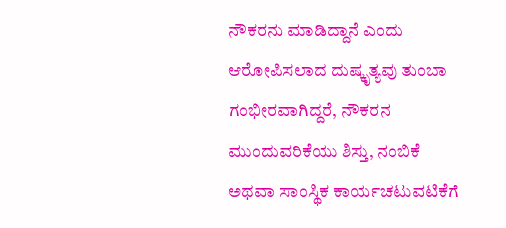ನೌಕರನು ಮಾಡಿದ್ದಾನೆ ಎಂದು ಆರೋಪಿಸಲಾದ ದುಷ್ಕೃತ್ಯವು ತುಂಬಾ ಗಂಭೀರವಾಗಿದ್ದರೆ, ನೌಕರನ ಮುಂದುವರಿಕೆಯು ಶಿಸ್ತು, ನಂಬಿಕೆ ಅಥವಾ ಸಾಂಸ್ಥಿಕ ಕಾರ್ಯಚಟುವಟಿಕೆಗೆ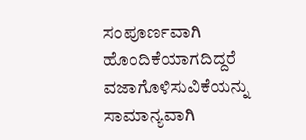ಸಂಪೂರ್ಣವಾಗಿ ಹೊಂದಿಕೆಯಾಗದಿದ್ದರೆ ವಜಾಗೊಳಿಸುವಿಕೆಯನ್ನು ಸಾಮಾನ್ಯವಾಗಿ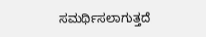ಸಮರ್ಥಿಸಲಾಗುತ್ತದೆ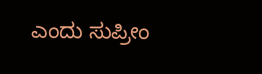ಎಂದು ಸುಪ್ರೀಂ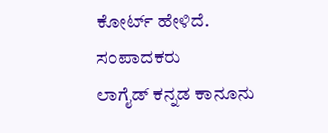ಕೋರ್ಟ್ ಹೇಳಿದೆ.
ಸಂಪಾದಕರು
ಲಾಗೈಡ್ ಕನ್ನಡ ಕಾನೂನು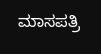ಮಾಸಪತ್ರಿ